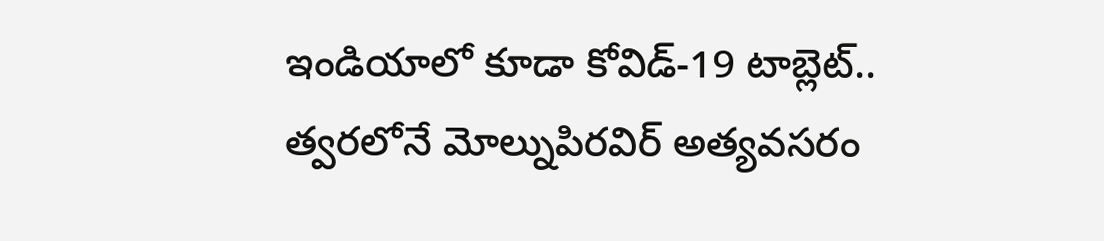ఇండియాలో కూడా కోవిడ్-19 టాబ్లెట్.. త్వరలోనే మోల్నుపిరవిర్‌ అత్యవసరం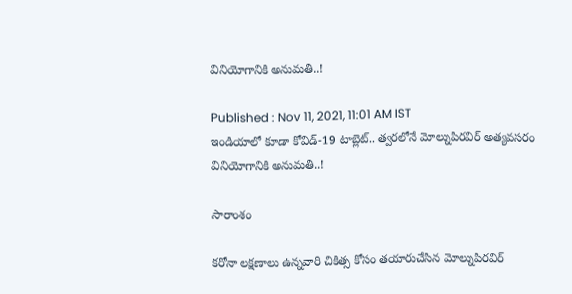వినియోగానికి అనుమతి..!

Published : Nov 11, 2021, 11:01 AM IST
ఇండియాలో కూడా కోవిడ్-19 టాబ్లెట్.. త్వరలోనే మోల్నుపిరవిర్‌ అత్యవసరం వినియోగానికి అనుమతి..!

సారాంశం

కరోనా లక్షణాలు ఉన్నవారి చికిత్స కోసం తయారుచేసిన మోల్నుపిరవిర్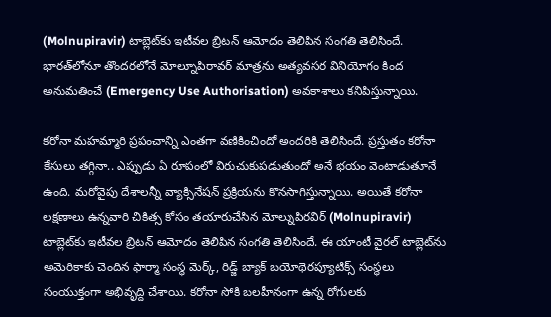(Molnupiravir) టాబ్లెట్‌కు ఇటీవల బ్రిటన్ ఆమోదం తెలిపిన సంగతి తెలిసిందే. భారత్‌లోనూ తొందరలోనే మోల్నూపిరావర్ మాత్రను అత్యవసర వినియోగం కింద అనుమతించే (Emergency Use Authorisation) అవకాశాలు కనిపిస్తున్నాయి.

కరోనా మహమ్మారి ప్రపంచాన్ని ఎంతగా వణికించిందో అందరికి తెలిసిందే. ప్రస్తుతం కరోనా కేసులు తగ్గినా.. ఎప్పుడు ఏ రూపంలో విరుచుకుపడుతుందో అనే భయం వెంటాడుతూనే ఉంది. మరోవైపు దేశాలన్నీ వ్యాక్సినేషన్ ప్రక్రియను కొనసాగిస్తున్నాయి. అయితే కరోనా లక్షణాలు ఉన్నవారి చికిత్స కోసం తయారుచేసిన మోల్నుపిరవిర్ (Molnupiravir) టాబ్లెట్‌కు ఇటీవల బ్రిటన్ ఆమోదం తెలిపిన సంగతి తెలిసిందే. ఈ యాంటీ వైరల్ టాబ్లెట్‌ను అమెరికాకు చెందిన ఫార్మా సంస్థ మెర్క్, రిడ్జ్ బ్యాక్ బయోథెరప్యూటిక్స్ సంస్థలు సంయుక్తంగా అభివృద్ది చేశాయి. కరోనా సోకి బలహీనంగా ఉన్న రోగులకు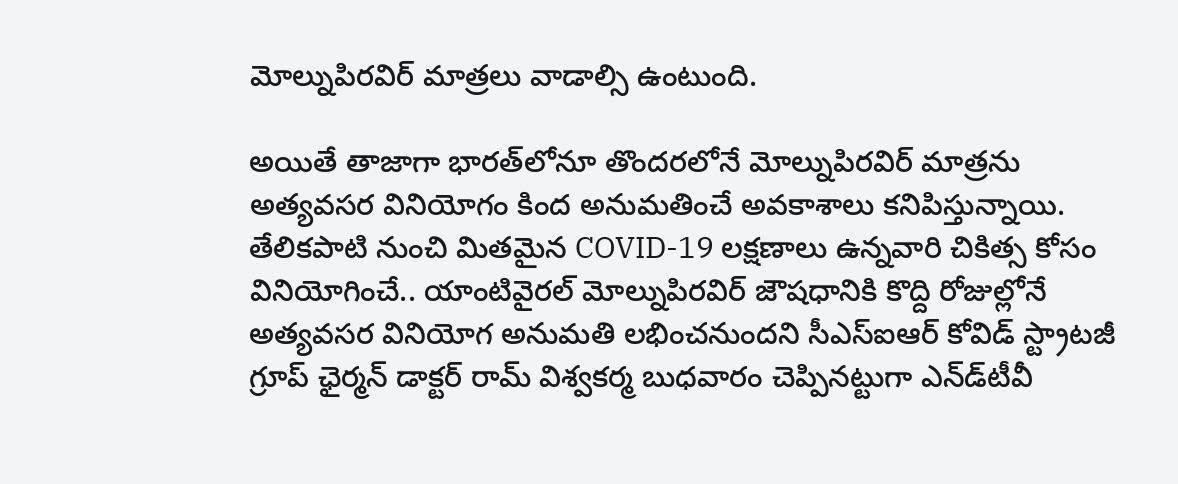మోల్నుపిరవిర్ మాత్రలు వాడాల్సి ఉంటుంది.

అయితే తాజాగా భారత్‌లోనూ తొందరలోనే మోల్నుపిరవిర్ మాత్రను అత్యవసర వినియోగం కింద అనుమతించే అవకాశాలు కనిపిస్తున్నాయి. తేలికపాటి నుంచి మితమైన COVID-19 లక్షణాలు ఉన్నవారి చికిత్స కోసం వినియోగించే.. యాంటివైరల్ మోల్నుపిరవిర్ జౌషధానికి కొద్ది రోజుల్లోనే అత్యవసర వినియోగ అనుమతి లభించనుందని సీఎస్ఐఆర్ కోవిడ్ స్ట్రాటజీ గ్రూప్ ఛైర్మన్ డాక్టర్ రామ్‌ విశ్వకర్మ బుధవారం చెప్పినట్టుగా ఎన్‌డ్‌టీవీ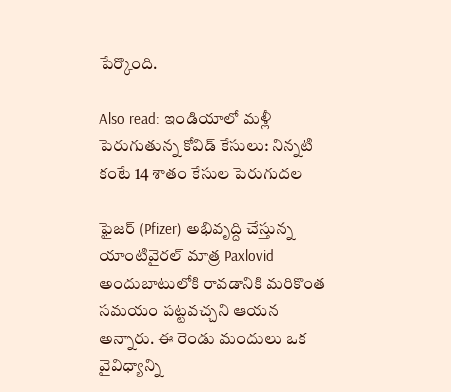పేర్కొంది.

Also read: ఇండియాలో మళ్లీ పెరుగుతున్న కోవిడ్ కేసులు: నిన్నటి కంటే 14 శాతం కేసుల పెరుగుదల

ఫైజర్ (Pfizer) అభివృద్ది చేస్తున్న యాంటివైరల్ మాత్ర Paxlovid అందుబాటులోకి రావడానికి మరికొంత సమయం పట్టవచ్చని ఆయన అన్నారు. ఈ రెండు మందులు ఒక వైవిధ్యాన్ని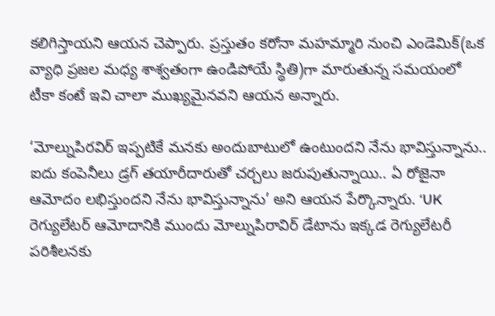కలిగిస్తాయని ఆయన చెప్పారు. ప్రస్తుతం కరోనా మహమ్మారి నుంచి ఎండెమిక్(ఒక వ్యాధి ప్రజల మధ్య శాశ్వతంగా ఉండిపోయే స్థితి)గా మారుతున్న సమయంలో టీకా కంటే ఇవి చాలా ముఖ్యమైనవని ఆయన అన్నారు.

‘మోల్నుపిరవిర్ ఇప్పటికే మనకు అందుబాటులో ఉంటుందని నేను భావిస్తున్నాను.. ఐదు కంపెనీలు డ్రగ్ తయారీదారుతో చర్చలు జరుపుతున్నాయి.. ఏ రోజైనా ఆమోదం లభిస్తుందని నేను భావిస్తున్నాను’ అని ఆయన పేర్కొన్నారు. ‘UK రెగ్యులేటర్ ఆమోదానికి ముందు మోల్నుపిరావిర్ డేటా‌ను ఇక్కడ రెగ్యులేటరీ పరిశీలనకు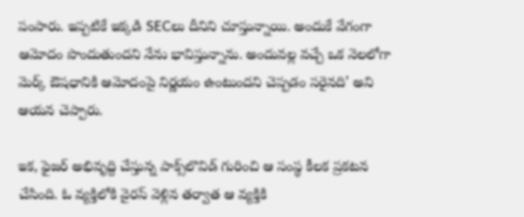పంపారు. ఇప్పటికే ఇక్కడి SECలు దీనిని చూస్తున్నాయి. అందుకే వేగంగా ఆమోదం పొందుతుందని నేను భావిస్తున్నాను. అందువల్ల వచ్చే ఒక నెలలోగా మెర్క్ ఔషధానికి ఆమోదంపై నిర్ణయం ఉంటుందని చెప్పడం సరైనది’ అని ఆయన చెప్పారు.

ఇక, ఫైజర్ అభివృద్ది చేస్తున్న పాక్స్‌లొవిడ్ గురించి ఆ సంస్థ కీలక ప్రకటన చేసింది. ఓ వ్య‌క్తిలోకి వైర‌స్ వెళ్లిన త‌ర్వాత ఆ వ్య‌క్తికి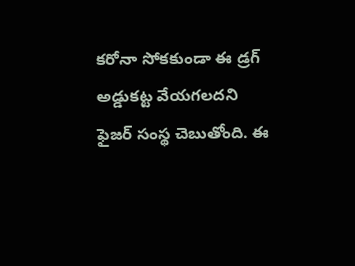క‌రోనా సోక‌కుండా ఈ డ్ర‌గ్ అడ్డుక‌ట్ట వేయ‌గ‌ల‌ద‌ని ఫైజ‌ర్ సంస్థ చెబుతోంది. ఈ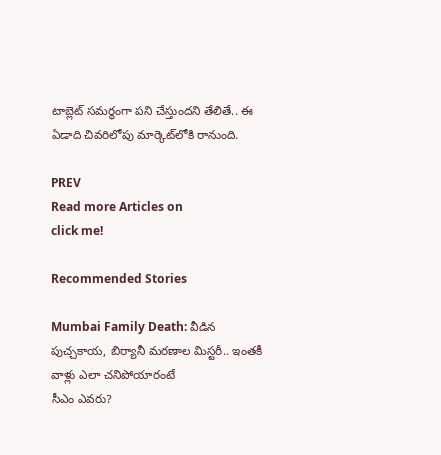టాబ్లెట్ స‌మ‌ర్థంగా ప‌ని చేస్తుంద‌ని తేలితే.. ఈ ఏడాది చివ‌రిలోపు మార్కెట్‌లోకి రానుంది.

PREV
Read more Articles on
click me!

Recommended Stories

Mumbai Family Death: వీడిన పుచ్చ‌కాయ‌, బిర్యానీ మ‌ర‌ణాల మిస్ట‌రీ.. ఇంత‌కీ వాళ్లు ఎలా చ‌నిపోయారంటే
సీఎం ఎవరు?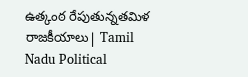ఉత్కంఠ రేపుతున్నతమిళ రాజకీయాలు| Tamil Nadu Political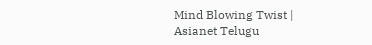Mind Blowing Twist | Asianet Telugu